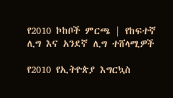የ2010 ኮከቦች ምርጫ | የከፍተኛ ሊግ እና አንደኛ ሊግ ተሸላሚዎች

የ2010 የኢትዮጵያ እግርኳስ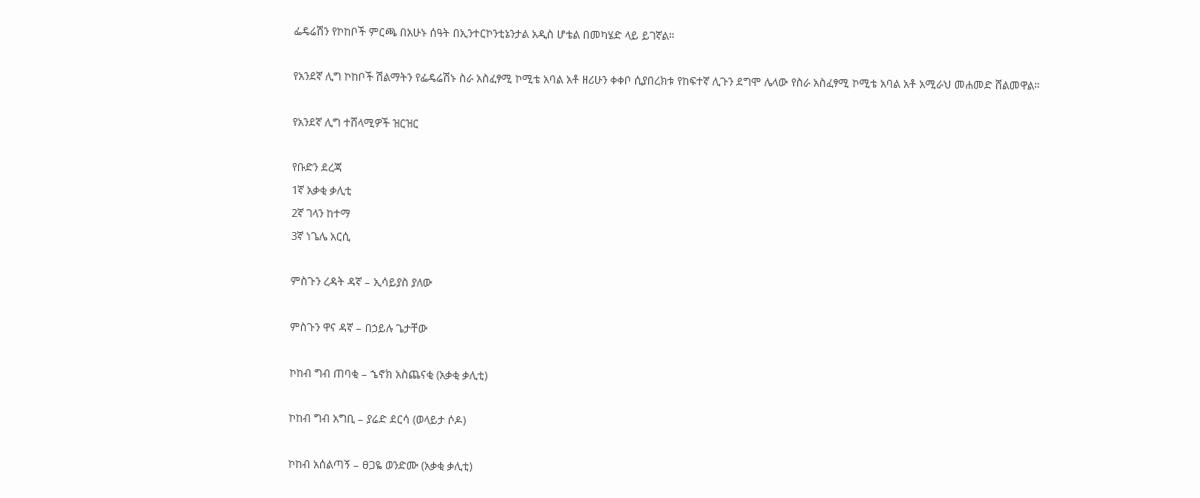ፌዴሬሽን የኮከቦች ምርጫ በአሁኑ ሰዓት በኢንተርኮንቲኔንታል አዲስ ሆቴል በመካሄድ ላይ ይገኛል።

የአንደኛ ሊግ ኮከቦች ሽልማትን የፌዴሬሽኑ ስራ አስፈፃሚ ኮሚቴ አባል አቶ ዘሪሁን ቀቀቦ ሲያበረክቱ የከፍተኛ ሊጉን ደግሞ ሌላው የስራ አስፈፃሚ ኮሚቴ አባል አቶ አሚራህ መሐመድ ሸልመዋል።

የአንደኛ ሊግ ተሸላሚዎች ዝርዝር

የቡድን ደረጃ
1ኛ አቃቂ ቃሊቲ
2ኛ ገላን ከተማ
3ኛ ነጌሌ አርሲ

ምስጉን ረዳት ዳኛ – ኢሳይያስ ያለው

ምስጉን ዋና ዳኛ – በኃይሉ ጌታቸው

ኮከብ ግብ ጠባቂ – ኄኖክ አስጨናቂ (አቃቂ ቃሊቲ)

ኮከብ ግብ አግቢ – ያሬድ ደርሳ (ወላይታ ሶዶ)

ኮከብ አሰልጣኝ – ፀጋዬ ወንድሙ (አቃቂ ቃሊቲ)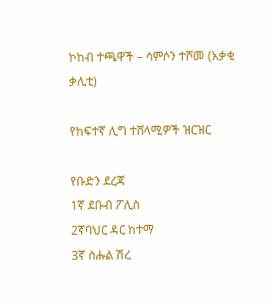ኮከብ ተጫዋች – ሳምሶን ተሾመ (አቃቂ ቃሊቲ)

የከፍተኛ ሊግ ተሸላሚዎች ዝርዝር

የቡድን ደረጃ
1ኛ ደቡብ ፖሊስ
2ኛባህር ዳር ከተማ
3ኛ ስሑል ሽረ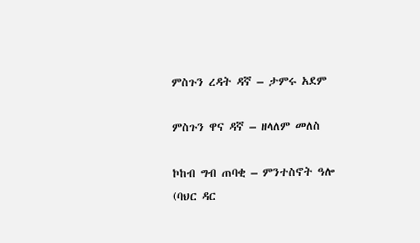ምስጉን ረዳት ዳኛ – ታምሩ አደም

ምስጉን ዋና ዳኛ – ዘላለም መለስ

ኮከብ ግብ ጠባቂ – ምንተስኖት ዓሎ (ባህር ዳር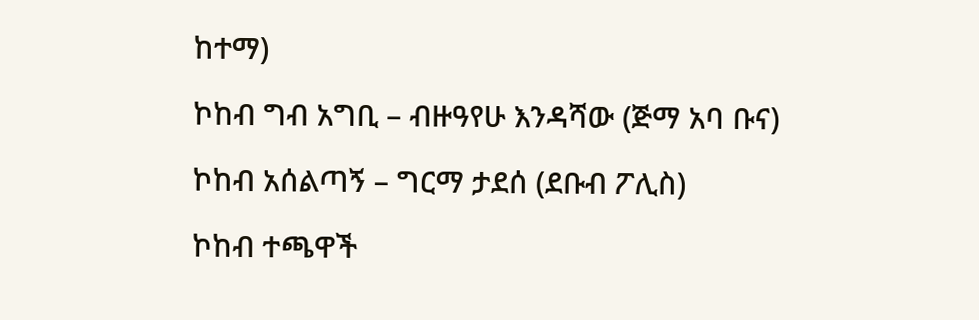ከተማ)

ኮከብ ግብ አግቢ – ብዙዓየሁ እንዳሻው (ጅማ አባ ቡና)

ኮከብ አሰልጣኝ – ግርማ ታደሰ (ደቡብ ፖሊስ)

ኮከብ ተጫዋች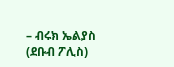– ብሩክ ኤልያስ (ደቡብ ፖሊስ)